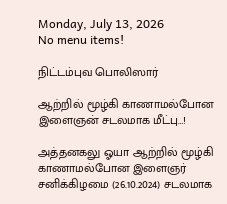Monday, July 13, 2026
No menu items!

நிட்டம்புவ பொலிஸார்

ஆற்றில் மூழ்கி காணாமல்போன இளைஞன் சடலமாக மீட்பு…!

அத்தனகலு ஓயா ஆற்றில் மூழ்கி காணாமல்போன இளைஞர் சனிக்கிழமை (26.10.2024) சடலமாக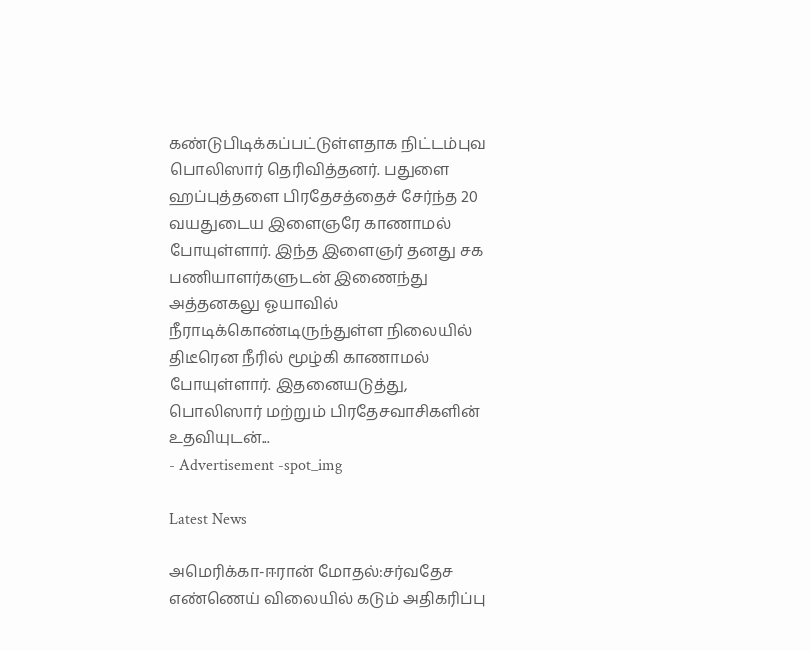கண்டுபிடிக்கப்பட்டுள்ளதாக நிட்டம்புவ பொலிஸார் தெரிவித்தனர். பதுளை ஹப்புத்தளை பிரதேசத்தைச் சேர்ந்த 20 வயதுடைய இளைஞரே காணாமல் போயுள்ளார். இந்த இளைஞர் தனது சக பணியாளர்களுடன் இணைந்து அத்தனகலு ஓயாவில் நீராடிக்கொண்டிருந்துள்ள நிலையில் திடீரென நீரில் மூழ்கி காணாமல் போயுள்ளார். இதனையடுத்து, பொலிஸார் மற்றும் பிரதேசவாசிகளின் உதவியுடன்...
- Advertisement -spot_img

Latest News

அமெரிக்கா-ஈரான் மோதல்:சர்வதேச எண்ணெய் விலையில் கடும் அதிகரிப்பு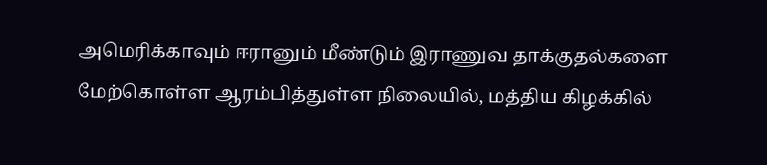அமெரிக்காவும் ஈரானும் மீண்டும் இராணுவ தாக்குதல்களை மேற்கொள்ள ஆரம்பித்துள்ள நிலையில், மத்திய கிழக்கில்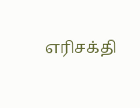எரிசக்தி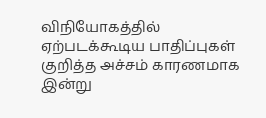விநியோகத்தில் ஏற்படக்கூடிய பாதிப்புகள் குறித்த அச்சம் காரணமாக இன்று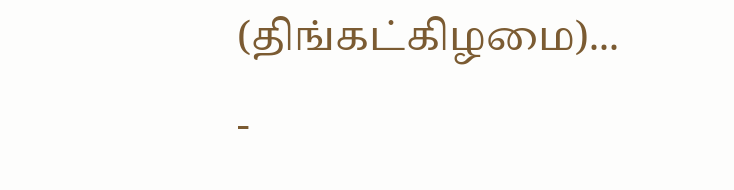(திங்கட்கிழமை)...
-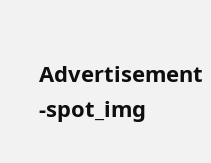Advertisement -spot_img